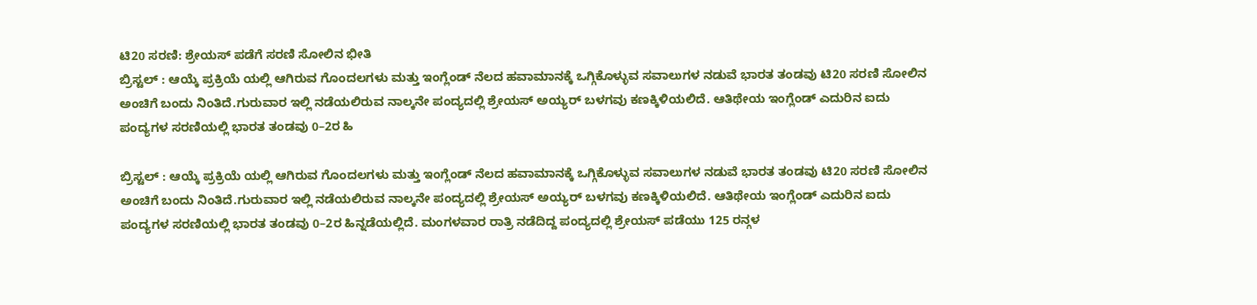ಟಿ20 ಸರಣಿ: ಶ್ರೇಯಸ್ ಪಡೆಗೆ ಸರಣಿ ಸೋಲಿನ ಭೀತಿ
ಬ್ರಿಸ್ಟಲ್ : ಆಯ್ಕೆ ಪ್ರಕ್ರಿಯೆ ಯಲ್ಲಿ ಆಗಿರುವ ಗೊಂದಲಗಳು ಮತ್ತು ಇಂಗ್ಲೆಂಡ್ ನೆಲದ ಹವಾಮಾನಕ್ಕೆ ಒಗ್ಗಿಕೊಳ್ಳುವ ಸವಾಲುಗಳ ನಡುವೆ ಭಾರತ ತಂಡವು ಟಿ20 ಸರಣಿ ಸೋಲಿನ ಅಂಚಿಗೆ ಬಂದು ನಿಂತಿದೆ.ಗುರುವಾರ ಇಲ್ಲಿ ನಡೆಯಲಿರುವ ನಾಲ್ಕನೇ ಪಂದ್ಯದಲ್ಲಿ ಶ್ರೇಯಸ್ ಅಯ್ಯರ್ ಬಳಗವು ಕಣಕ್ಕಿಳಿಯಲಿದೆ. ಆತಿಥೇಯ ಇಂಗ್ಲೆಂಡ್ ಎದುರಿನ ಐದು ಪಂದ್ಯಗಳ ಸರಣಿಯಲ್ಲಿ ಭಾರತ ತಂಡವು 0–2ರ ಹಿ

ಬ್ರಿಸ್ಟಲ್ : ಆಯ್ಕೆ ಪ್ರಕ್ರಿಯೆ ಯಲ್ಲಿ ಆಗಿರುವ ಗೊಂದಲಗಳು ಮತ್ತು ಇಂಗ್ಲೆಂಡ್ ನೆಲದ ಹವಾಮಾನಕ್ಕೆ ಒಗ್ಗಿಕೊಳ್ಳುವ ಸವಾಲುಗಳ ನಡುವೆ ಭಾರತ ತಂಡವು ಟಿ20 ಸರಣಿ ಸೋಲಿನ ಅಂಚಿಗೆ ಬಂದು ನಿಂತಿದೆ.ಗುರುವಾರ ಇಲ್ಲಿ ನಡೆಯಲಿರುವ ನಾಲ್ಕನೇ ಪಂದ್ಯದಲ್ಲಿ ಶ್ರೇಯಸ್ ಅಯ್ಯರ್ ಬಳಗವು ಕಣಕ್ಕಿಳಿಯಲಿದೆ. ಆತಿಥೇಯ ಇಂಗ್ಲೆಂಡ್ ಎದುರಿನ ಐದು ಪಂದ್ಯಗಳ ಸರಣಿಯಲ್ಲಿ ಭಾರತ ತಂಡವು 0–2ರ ಹಿನ್ನಡೆಯಲ್ಲಿದೆ. ಮಂಗಳವಾರ ರಾತ್ರಿ ನಡೆದಿದ್ದ ಪಂದ್ಯದಲ್ಲಿ ಶ್ರೇಯಸ್ ಪಡೆಯು 125 ರನ್ಗಳ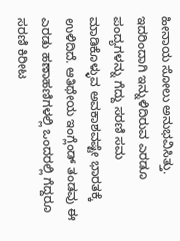ಹೀನಾಯ ಸೋಲು ಅನುಭವಿಸಿತ್ತು. ಇದರಿಂದಾಗಿ ಇನ್ನುಳಿದಿರುವ ಎರಡೂ ಪಂದ್ಯಗಳನ್ನು ಗೆದ್ದು ಸರಣಿ ಸಮ ಮಾಡಿಕೊಳ್ಳುವ ಅವಕಾಶವಷ್ಟೇ ಭಾರತಕ್ಕೆ ಉಳಿದಿದೆ. ಆತಿಥೇಯ ಇಂಗ್ಲೆಂಡ್ ತಂಡವು ಈ ಎರಡು ಹಣಾಹಣಿಗಳಲ್ಲಿ ಒಂದರಲ್ಲಿ ಗೆದ್ದರೂ ಸರಣಿ ಕಿರೀಟ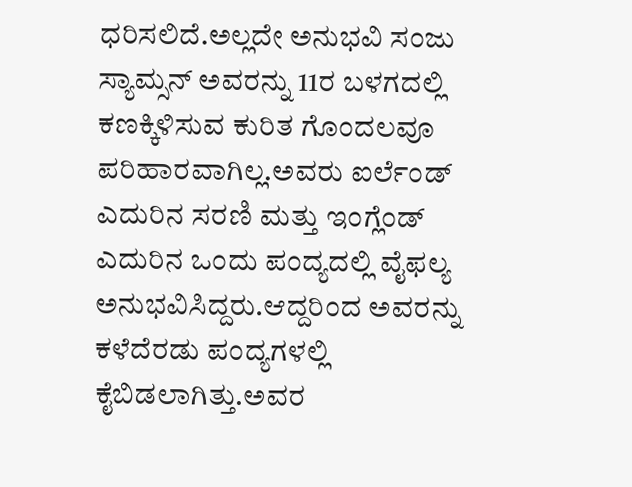ಧರಿಸಲಿದೆ.ಅಲ್ಲದೇ ಅನುಭವಿ ಸಂಜು ಸ್ಯಾಮ್ಸನ್ ಅವರನ್ನು 11ರ ಬಳಗದಲ್ಲಿ ಕಣಕ್ಕಿಳಿಸುವ ಕುರಿತ ಗೊಂದಲವೂ ಪರಿಹಾರವಾಗಿಲ್ಲ.ಅವರು ಐರ್ಲೆಂಡ್ ಎದುರಿನ ಸರಣಿ ಮತ್ತು ಇಂಗ್ಲೆಂಡ್ ಎದುರಿನ ಒಂದು ಪಂದ್ಯದಲ್ಲಿ ವೈಫಲ್ಯ ಅನುಭವಿಸಿದ್ದರು.ಆದ್ದರಿಂದ ಅವರನ್ನು ಕಳೆದೆರಡು ಪಂದ್ಯಗಳಲ್ಲಿ ಕೈಬಿಡಲಾಗಿತ್ತು.ಅವರ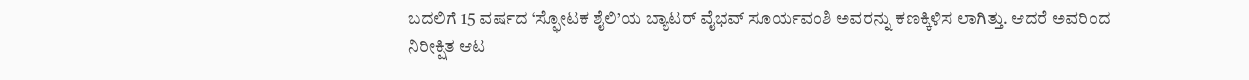ಬದಲಿಗೆ 15 ವರ್ಷದ ‘ಸ್ಫೋಟಕ ಶೈಲಿ’ಯ ಬ್ಯಾಟರ್ ವೈಭವ್ ಸೂರ್ಯವಂಶಿ ಅವರನ್ನು ಕಣಕ್ಕಿಳಿಸ ಲಾಗಿತ್ತು. ಆದರೆ ಅವರಿಂದ ನಿರೀಕ್ಷಿತ ಆಟ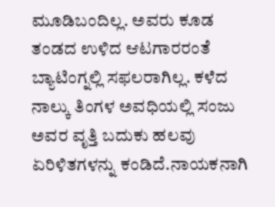ಮೂಡಿಬಂದಿಲ್ಲ. ಅವರು ಕೂಡ ತಂಡದ ಉಳಿದ ಆಟಗಾರರಂತೆ ಬ್ಯಾಟಿಂಗ್ನಲ್ಲಿ ಸಫಲರಾಗಿಲ್ಲ. ಕಳೆದ ನಾಲ್ಕು ತಿಂಗಳ ಅವಧಿಯಲ್ಲಿ ಸಂಜು ಅವರ ವೃತ್ತಿ ಬದುಕು ಹಲವು ಏರಿಳಿತಗಳನ್ನು ಕಂಡಿದೆ.ನಾಯಕನಾಗಿ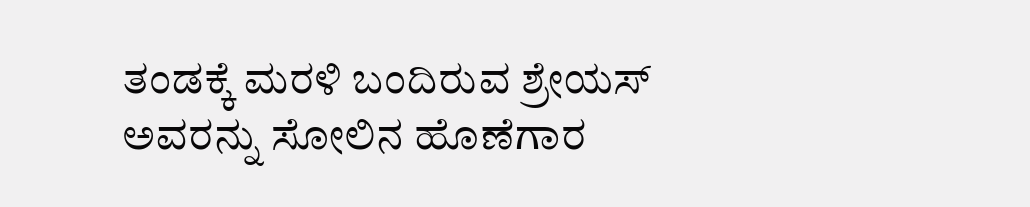ತಂಡಕ್ಕೆ ಮರಳಿ ಬಂದಿರುವ ಶ್ರೇಯಸ್ ಅವರನ್ನು ಸೋಲಿನ ಹೊಣೆಗಾರ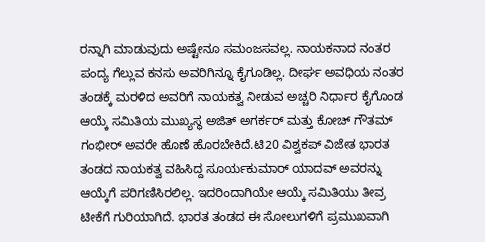ರನ್ನಾಗಿ ಮಾಡುವುದು ಅಷ್ಟೇನೂ ಸಮಂಜಸವಲ್ಲ. ನಾಯಕನಾದ ನಂತರ ಪಂದ್ಯ ಗೆಲ್ಲುವ ಕನಸು ಅವರಿಗಿನ್ನೂ ಕೈಗೂಡಿಲ್ಲ. ದೀರ್ಘ ಅವಧಿಯ ನಂತರ ತಂಡಕ್ಕೆ ಮರಳಿದ ಅವರಿಗೆ ನಾಯಕತ್ವ ನೀಡುವ ಅಚ್ಚರಿ ನಿರ್ಧಾರ ಕೈಗೊಂಡ ಆಯ್ಕೆ ಸಮಿತಿಯ ಮುಖ್ಯಸ್ಥ ಅಜಿತ್ ಅಗರ್ಕರ್ ಮತ್ತು ಕೋಚ್ ಗೌತಮ್ ಗಂಭೀರ್ ಅವರೇ ಹೊಣೆ ಹೊರಬೇಕಿದೆ.ಟಿ20 ವಿಶ್ವಕಪ್ ವಿಜೇತ ಭಾರತ ತಂಡದ ನಾಯಕತ್ವ ವಹಿಸಿದ್ದ ಸೂರ್ಯಕುಮಾರ್ ಯಾದವ್ ಅವರನ್ನು ಆಯ್ಕೆಗೆ ಪರಿಗಣಿಸಿರಲಿಲ್ಲ. ಇದರಿಂದಾಗಿಯೇ ಆಯ್ಕೆ ಸಮಿತಿಯು ತೀವ್ರ ಟೀಕೆಗೆ ಗುರಿಯಾಗಿದೆ. ಭಾರತ ತಂಡದ ಈ ಸೋಲುಗಳಿಗೆ ಪ್ರಮುಖವಾಗಿ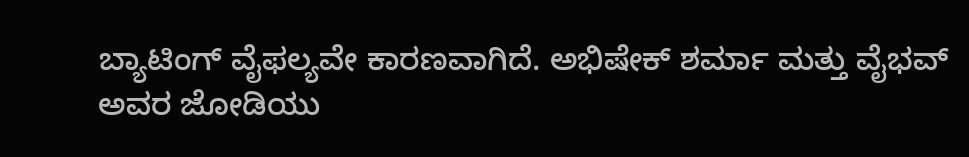ಬ್ಯಾಟಿಂಗ್ ವೈಫಲ್ಯವೇ ಕಾರಣವಾಗಿದೆ. ಅಭಿಷೇಕ್ ಶರ್ಮಾ ಮತ್ತು ವೈಭವ್ ಅವರ ಜೋಡಿಯು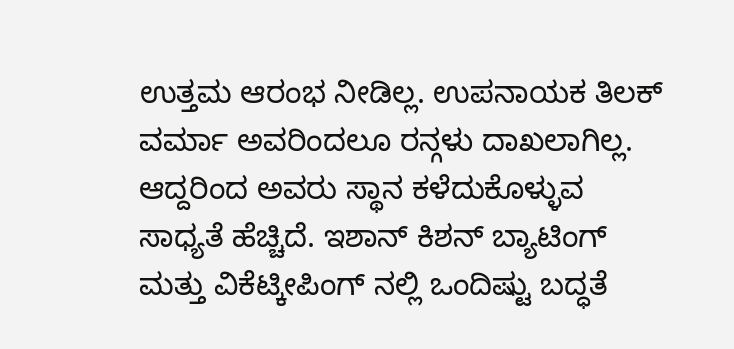ಉತ್ತಮ ಆರಂಭ ನೀಡಿಲ್ಲ. ಉಪನಾಯಕ ತಿಲಕ್ ವರ್ಮಾ ಅವರಿಂದಲೂ ರನ್ಗಳು ದಾಖಲಾಗಿಲ್ಲ. ಆದ್ದರಿಂದ ಅವರು ಸ್ಥಾನ ಕಳೆದುಕೊಳ್ಳುವ ಸಾಧ್ಯತೆ ಹೆಚ್ಚಿದೆ. ಇಶಾನ್ ಕಿಶನ್ ಬ್ಯಾಟಿಂಗ್ ಮತ್ತು ವಿಕೆಟ್ಕೀಪಿಂಗ್ ನಲ್ಲಿ ಒಂದಿಷ್ಟು ಬದ್ಧತೆ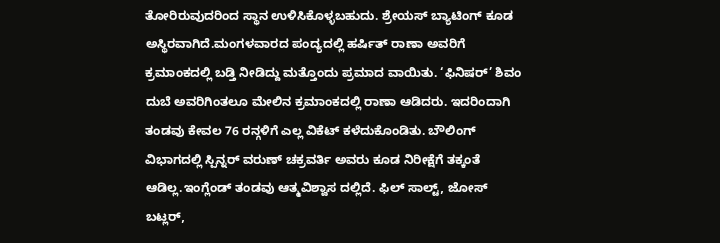ತೋರಿರುವುದರಿಂದ ಸ್ಥಾನ ಉಳಿಸಿಕೊಳ್ಳಬಹುದು. ಶ್ರೇಯಸ್ ಬ್ಯಾಟಿಂಗ್ ಕೂಡ ಅಸ್ಥಿರವಾಗಿದೆ.ಮಂಗಳವಾರದ ಪಂದ್ಯದಲ್ಲಿ ಹರ್ಷಿತ್ ರಾಣಾ ಅವರಿಗೆ ಕ್ರಮಾಂಕದಲ್ಲಿ ಬಡ್ತಿ ನೀಡಿದ್ದು ಮತ್ತೊಂದು ಪ್ರಮಾದ ವಾಯಿತು. ‘ಫಿನಿಷರ್’ ಶಿವಂ ದುಬೆ ಅವರಿಗಿಂತಲೂ ಮೇಲಿನ ಕ್ರಮಾಂಕದಲ್ಲಿ ರಾಣಾ ಆಡಿದರು. ಇದರಿಂದಾಗಿ ತಂಡವು ಕೇವಲ 76 ರನ್ಗಳಿಗೆ ಎಲ್ಲ ವಿಕೆಟ್ ಕಳೆದುಕೊಂಡಿತು. ಬೌಲಿಂಗ್ ವಿಭಾಗದಲ್ಲಿ ಸ್ಪಿನ್ನರ್ ವರುಣ್ ಚಕ್ರವರ್ತಿ ಅವರು ಕೂಡ ನಿರೀಕ್ಷೆಗೆ ತಕ್ಕಂತೆ ಆಡಿಲ್ಲ.ಇಂಗ್ಲೆಂಡ್ ತಂಡವು ಆತ್ಮವಿಶ್ವಾಸ ದಲ್ಲಿದೆ. ಫಿಲ್ ಸಾಲ್ಟ್, ಜೋಸ್ ಬಟ್ಲರ್,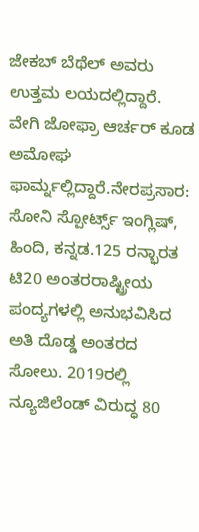ಜೇಕಬ್ ಬೆಥೆಲ್ ಅವರು ಉತ್ತಮ ಲಯದಲ್ಲಿದ್ದಾರೆ. ವೇಗಿ ಜೋಫ್ರಾ ಆರ್ಚರ್ ಕೂಡ ಅಮೋಘ ಫಾರ್ಮ್ನಲ್ಲಿದ್ದಾರೆ.ನೇರಪ್ರಸಾರ: ಸೋನಿ ಸ್ಪೋರ್ಟ್ಸ್ ಇಂಗ್ಲಿಷ್, ಹಿಂದಿ, ಕನ್ನಡ.125 ರನ್ಭಾರತ ಟಿ20 ಅಂತರರಾಷ್ಟ್ರೀಯ ಪಂದ್ಯಗಳಲ್ಲಿ ಅನುಭವಿಸಿದ ಅತಿ ದೊಡ್ಡ ಅಂತರದ ಸೋಲು. 2019ರಲ್ಲಿ ನ್ಯೂಜಿಲೆಂಡ್ ವಿರುದ್ಧ 80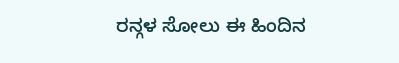ರನ್ಗಳ ಸೋಲು ಈ ಹಿಂದಿನ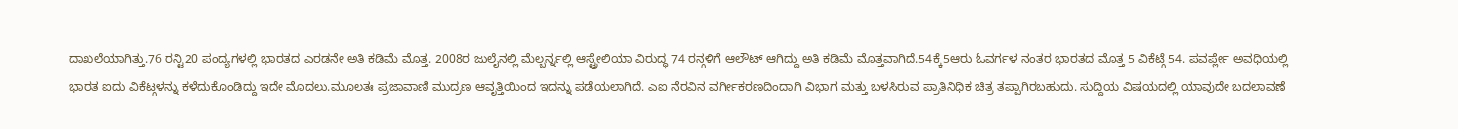ದಾಖಲೆಯಾಗಿತ್ತು.76 ರನ್ಟಿ20 ಪಂದ್ಯಗಳಲ್ಲಿ ಭಾರತದ ಎರಡನೇ ಅತಿ ಕಡಿಮೆ ಮೊತ್ತ. 2008ರ ಜುಲೈನಲ್ಲಿ ಮೆಲ್ಬರ್ನ್ನಲ್ಲಿ ಆಸ್ಟ್ರೇಲಿಯಾ ವಿರುದ್ಧ 74 ರನ್ಗಳಿಗೆ ಆಲೌಟ್ ಆಗಿದ್ದು ಅತಿ ಕಡಿಮೆ ಮೊತ್ತವಾಗಿದೆ.54ಕ್ಕೆ5ಆರು ಓವರ್ಗಳ ನಂತರ ಭಾರತದ ಮೊತ್ತ 5 ವಿಕೆಟ್ಗೆ 54. ಪವರ್ಪ್ಲೇ ಅವಧಿಯಲ್ಲಿ ಭಾರತ ಐದು ವಿಕೆಟ್ಗಳನ್ನು ಕಳೆದುಕೊಂಡಿದ್ದು ಇದೇ ಮೊದಲು.ಮೂಲತಃ ಪ್ರಜಾವಾಣಿ ಮುದ್ರಣ ಆವೃತ್ತಿಯಿಂದ ಇದನ್ನು ಪಡೆಯಲಾಗಿದೆ. ಎಐ ನೆರವಿನ ವರ್ಗೀಕರಣದಿಂದಾಗಿ ವಿಭಾಗ ಮತ್ತು ಬಳಸಿರುವ ಪ್ರಾತಿನಿಧಿಕ ಚಿತ್ರ ತಪ್ಪಾಗಿರಬಹುದು. ಸುದ್ದಿಯ ವಿಷಯದಲ್ಲಿ ಯಾವುದೇ ಬದಲಾವಣೆ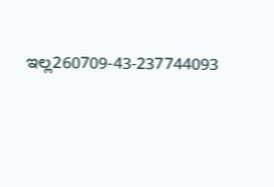ಇಲ್ಲ260709-43-237744093